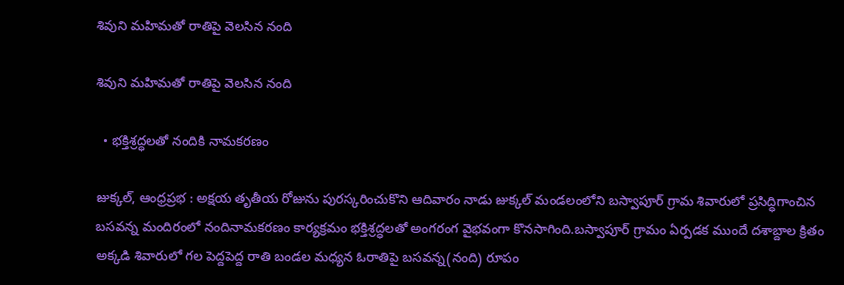శివుని మహిమతో రాతిపై వెలసిన నంది

శివుని మహిమతో రాతిపై వెలసిన నంది

  • భక్తిశ్రద్ధలతో నందికి నామకరణం

జుక్కల్, ఆంధ్రప్రభ : అక్షయ తృతీయ రోజును పురస్కరించుకొని ఆదివారం నాడు జుక్కల్ మండలంలోని బస్వాపూర్ గ్రామ శివారులో ప్రసిద్ధిగాంచిన బసవన్న మందిరంలో నందినామకరణం కార్యక్రమం భక్తిశ్రద్ధలతో అంగరంగ వైభవంగా కొనసాగింది.బస్వాపూర్ గ్రామం ఏర్పడక ముందే దశాబ్దాల క్రితం అక్కడి శివారులో గల పెద్దపెద్ద రాతి బండల మధ్యన ఓరాతిపై బసవన్న(నంది) రూపం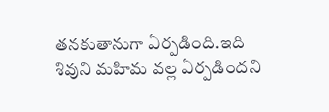తనకుతానుగా ఏర్పడింది.ఇది శివుని మహిమ వల్ల ఏర్పడిందని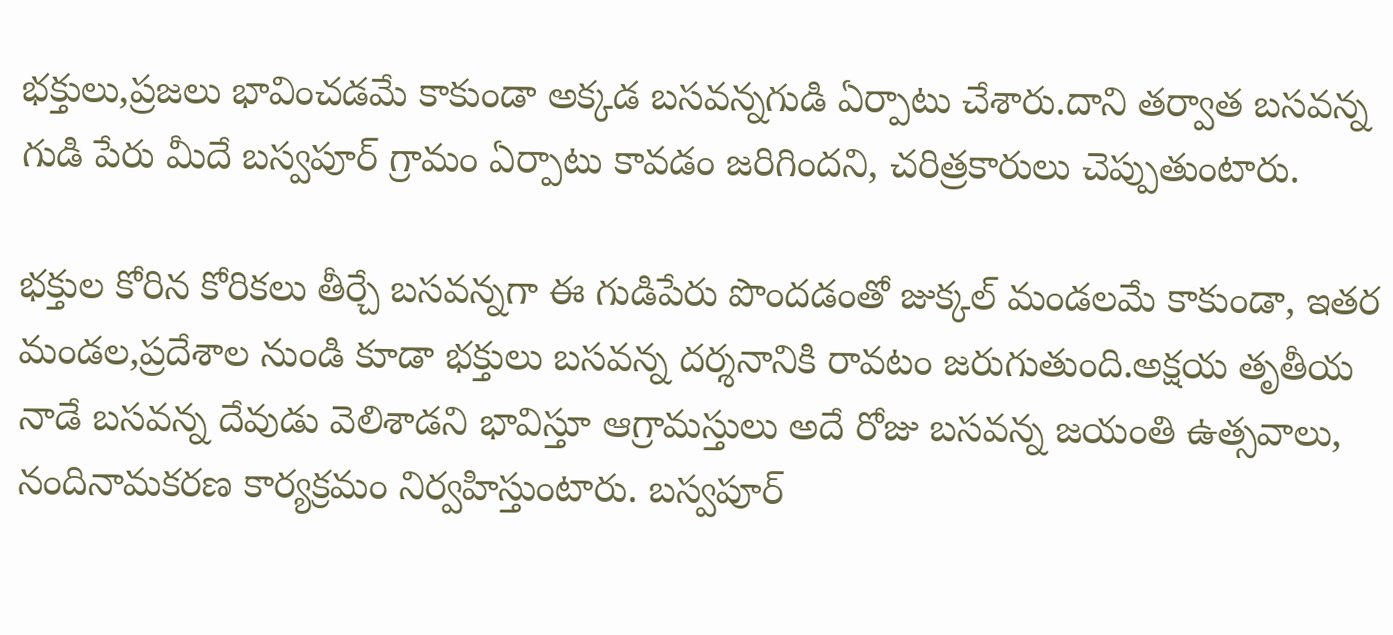భక్తులు,ప్రజలు భావించడమే కాకుండా అక్కడ బసవన్నగుడి ఏర్పాటు చేశారు.దాని తర్వాత బసవన్న గుడి పేరు మీదే బస్వపూర్ గ్రామం ఏర్పాటు కావడం జరిగిందని, చరిత్రకారులు చెప్పుతుంటారు.

భక్తుల కోరిన కోరికలు తీర్చే బసవన్నగా ఈ గుడిపేరు పొందడంతో జుక్కల్ మండలమే కాకుండా, ఇతర మండల,ప్రదేశాల నుండి కూడా భక్తులు బసవన్న దర్శనానికి రావటం జరుగుతుంది.అక్షయ తృతీయ నాడే బసవన్న దేవుడు వెలిశాడని భావిస్తూ ఆగ్రామస్తులు అదే రోజు బసవన్న జయంతి ఉత్సవాలు, నందినామకరణ కార్యక్రమం నిర్వహిస్తుంటారు. బస్వపూర్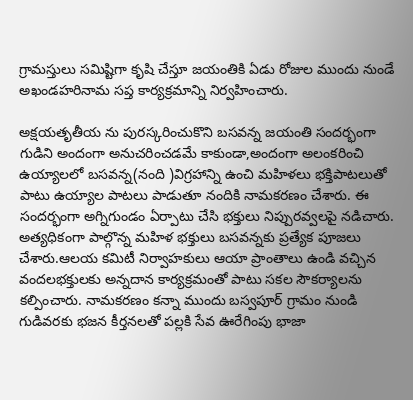గ్రామస్తులు సమిష్టిగా కృషి చేస్తూ జయంతికి ఏడు రోజుల ముందు నుండే అఖండహరినామ సప్త కార్యక్రమాన్ని నిర్వహించారు.

అక్షయతృతీయ ను పురస్కరించుకొని బసవన్న జయంతి సందర్భంగా గుడిని అందంగా అనుచరించడమే కాకుండా,అందంగా అలంకరించి ఉయ్యాలలో బసవన్న(నంది )విగ్రహాన్ని ఉంచి మహిళలు భక్తిపాటలుతో పాటు ఉయ్యాల పాటలు పాడుతూ నందికి నామకరణం చేశారు. ఈ సందర్భంగా అగ్నిగుండం ఏర్పాటు చేసి భక్తులు నిప్పురవ్వలపై నడిచారు. అత్యధికంగా పాల్గొన్న మహిళ భక్తులు బసవన్నకు ప్రత్యేక పూజలు చేశారు.ఆలయ కమిటీ నిర్వాహకులు ఆయా ప్రాంతాలు ఉండి వచ్చిన వందలభక్తులకు అన్నదాన కార్యక్రమంతో పాటు సకల సౌకర్యాలను కల్పించారు. నామకరణం కన్నా ముందు బస్వపూర్ గ్రామం నుండి గుడివరకు భజన కీర్తనలతో పల్లకి సేవ ఊరేగింపు భాజా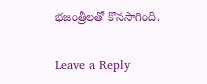భజంత్రీలతో కొనసాగింది.

Leave a Reply